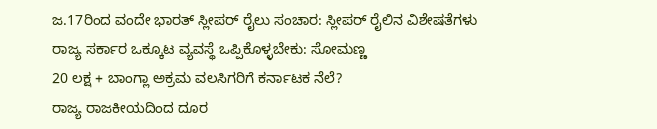ಜ.17ರಿಂದ ವಂದೇ ಭಾರತ್ ಸ್ಲೀಪರ್ ರೈಲು ಸಂಚಾರ: ಸ್ಲೀಪರ್ ರೈಲಿನ ವಿಶೇಷತೆಗಳು
ರಾಜ್ಯ ಸರ್ಕಾರ ಒಕ್ಕೂಟ ವ್ಯವಸ್ಥೆ ಒಪ್ಪಿಕೊಳ್ಳಬೇಕು: ಸೋಮಣ್ಣ
20 ಲಕ್ಷ + ಬಾಂಗ್ಲಾ ಅಕ್ರಮ ವಲಸಿಗರಿಗೆ ಕರ್ನಾಟಕ ನೆಲೆ?
ರಾಜ್ಯ ರಾಜಕೀಯದಿಂದ ದೂರ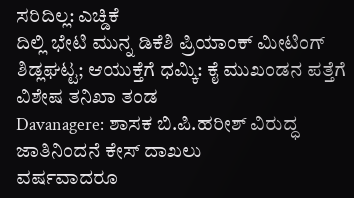ಸರಿದಿಲ್ಲ: ಎಚ್ಡಿಕೆ
ದಿಲ್ಲಿ ಭೇಟಿ ಮುನ್ನ ಡಿಕೆಶಿ ಪ್ರಿಯಾಂಕ್ ಮೀಟಿಂಗ್
ಶಿಡ್ಲಘಟ್ಟ; ಆಯುಕ್ತೆಗೆ ಧಮ್ಕಿ: ಕೈ ಮುಖಂಡನ ಪತ್ತೆಗೆ ವಿಶೇಷ ತನಿಖಾ ತಂಡ
Davanagere: ಶಾಸಕ ಬಿ.ಪಿ.ಹರೀಶ್ ವಿರುದ್ಧ ಜಾತಿನಿಂದನೆ ಕೇಸ್ ದಾಖಲು
ವರ್ಷವಾದರೂ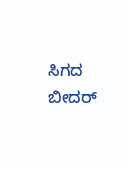ಸಿಗದ ಬೀದರ್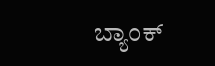ಬ್ಯಾಂಕ್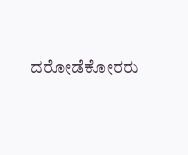ದರೋಡೆಕೋರರು